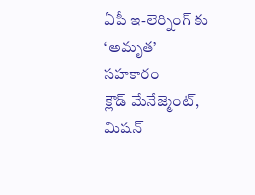ఏపీ ఇ-లెర్నింగ్ కు ‘అమృత’ సహకారం
క్లౌడ్ మేనేజ్మెంట్, మిషన్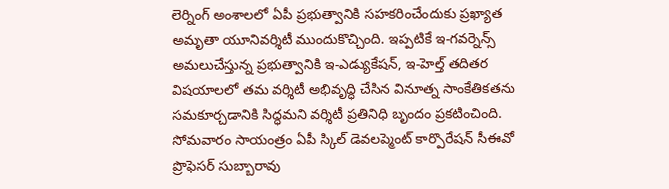లెర్నింగ్ అంశాలలో ఏపీ ప్రభుత్వానికి సహకరించేందుకు ప్రఖ్యాత అమృతా యూనివర్శిటీ ముందుకొచ్చింది. ఇప్పటికే ఇ-గవర్నెన్స్ అమలుచేస్తున్న ప్రభుత్వానికి ఇ-ఎడ్యుకేషన్, ఇ-హెల్త్ తదితర విషయాలలో తమ వర్శిటీ అభివృద్ధి చేసిన వినూత్న సాంకేతికతను సమకూర్చడానికి సిద్ధమని వర్శిటీ ప్రతినిధి బృందం ప్రకటించింది. సోమవారం సాయంత్రం ఏపీ స్కిల్ డెవలప్మెంట్ కార్పొరేషన్ సీఈవో ప్రొఫెసర్ సుబ్బారావు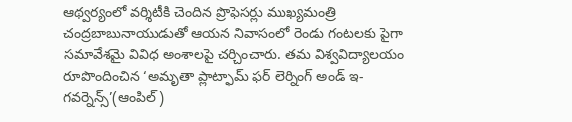ఆథ్వర్యంలో వర్శిటీకి చెందిన ప్రొఫెసర్లు ముఖ్యమంత్రి చంద్రబాబునాయుడుతో ఆయన నివాసంలో రెండు గంటలకు పైగా సమావేశమై వివిధ అంశాలపై చర్చించారు. తమ విశ్వవిద్యాలయం రూపొందించిన ‘అమృతా ప్లాట్ఫామ్ ఫర్ లెర్నింగ్ అండ్ ఇ-గవర్నెన్స్’(ఆంపిల్)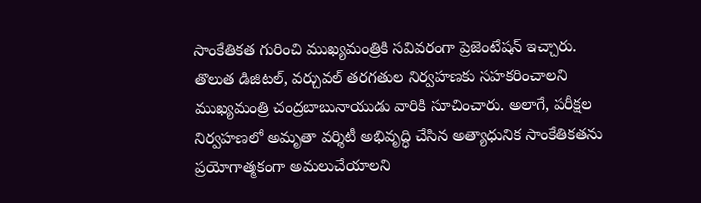సాంకేతికత గురించి ముఖ్యమంత్రికి సవివరంగా ప్రెజెంటేషన్ ఇచ్చారు.
తొలుత డిజిటల్, వర్చువల్ తరగతుల నిర్వహణకు సహకరించాలని ముఖ్యమంత్రి చంద్రబాబునాయుడు వారికి సూచించారు. అలాగే, పరీక్షల నిర్వహణలో అమృతా వర్శిటీ అభివృద్ధి చేసిన అత్యాధునిక సాంకేతికతను ప్రయోగాత్మకంగా అమలుచేయాలని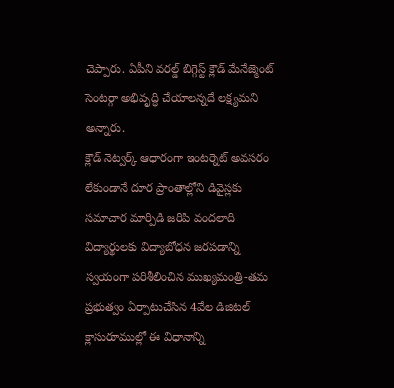చెప్పారు. ఏపీని వరల్డ్ బిగ్గెస్ట్ క్లౌడ్ మేనేజ్మెంట్ సెంటర్గా అభివృద్ధి చేయాలన్నదే లక్ష్యమని అన్నారు.
క్లౌడ్ నెట్వర్క్ ఆధారంగా ఇంటర్నెట్ అవసరం లేకుండానే దూర ప్రాంతాల్లోని డివైస్లకు సమాచార మార్పిడి జరిపి వందలాది విద్యార్థులకు విద్యాబోధన జరపడాన్ని స్వయంగా పరిశీలించిన ముఖ్యమంత్రి-తమ ప్రభుత్వం ఏర్పాటుచేసిన 4వేల డిజిటల్ క్లాసురూముల్లో ఈ విధానాన్ని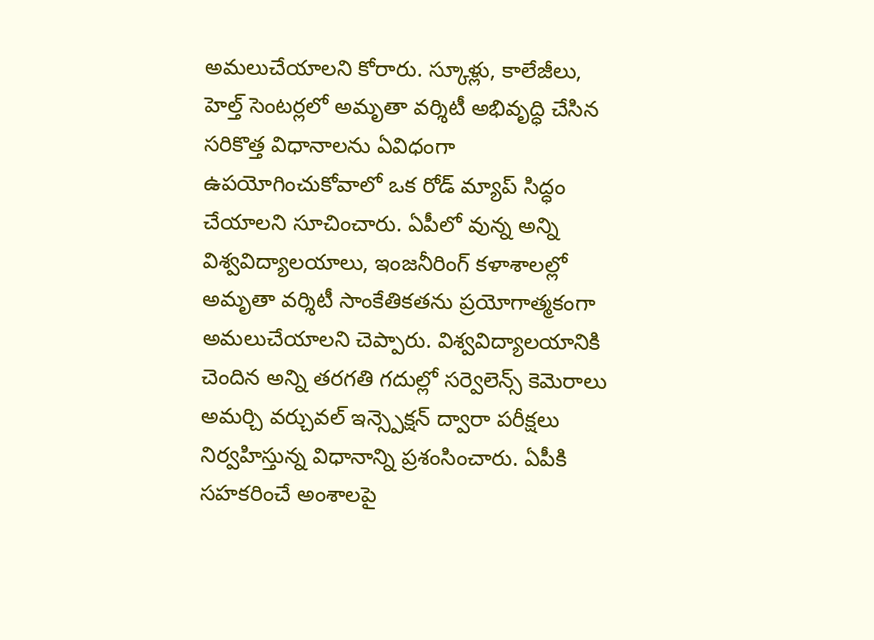అమలుచేయాలని కోరారు. స్కూళ్లు, కాలేజీలు, హెల్త్ సెంటర్లలో అమృతా వర్శిటీ అభివృద్ధి చేసిన సరికొత్త విధానాలను ఏవిధంగా ఉపయోగించుకోవాలో ఒక రోడ్ మ్యాప్ సిద్ధం చేయాలని సూచించారు. ఏపీలో వున్న అన్ని విశ్వవిద్యాలయాలు, ఇంజనీరింగ్ కళాశాలల్లో అమృతా వర్శిటీ సాంకేతికతను ప్రయోగాత్మకంగా అమలుచేయాలని చెప్పారు. విశ్వవిద్యాలయానికి చెందిన అన్ని తరగతి గదుల్లో సర్వెలెన్స్ కెమెరాలు అమర్చి వర్చువల్ ఇన్స్పెక్షన్ ద్వారా పరీక్షలు నిర్వహిస్తున్న విధానాన్ని ప్రశంసించారు. ఏపీకి సహకరించే అంశాలపై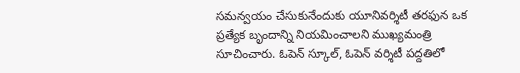సమన్వయం చేసుకునేందుకు యూనివర్శిటీ తరఫున ఒక ప్రత్యేక బృందాన్ని నియమించాలని ముఖ్యమంత్రి సూచించారు. ఓపెన్ స్కూల్, ఓపెన్ వర్శిటీ పద్దతిలో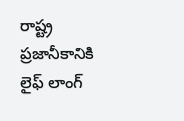రాష్ట్ర ప్రజానీకానికి లైఫ్ లాంగ్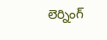లెర్నింగ్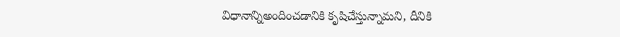విధానాన్నిఅందించడానికి కృషిచేస్తున్నామని, దీనికి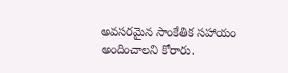అవసరమైన సాంకేతిక సహాయం అందించాలని కోరారు.